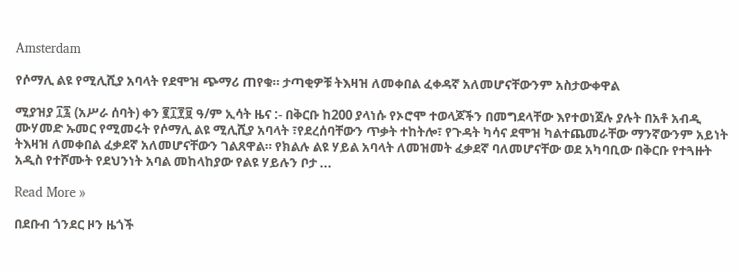Amsterdam

የሶማሊ ልዩ የሚሊሺያ አባላት የደሞዝ ጭማሪ ጠየቁ። ታጣቂዎቹ ትእዛዝ ለመቀበል ፈቀዳኛ አለመሆናቸውንም አስታውቀዋል

ሚያዝያ ፲፯ (አሥራ ሰባት) ቀን ፪፲፻፱ ዓ/ም ኢሳት ዜና :- በቅርቡ ከ200 ያላነሱ የኦሮሞ ተወላጆችን በመግደላቸው እየተወነጀሉ ያሉት በአቶ አብዲ ሙሃመድ ኡመር የሚመሩት የሶማሊ ልዩ ሚሊሺያ አባላት ፣የደረሰባቸውን ጥቃት ተከትሎ፣ የጉዳት ካሳና ደሞዝ ካልተጨመራቸው ማንኛውንም አይነት ትእዛዝ ለመቀበል ፈቃደኛ አለመሆናቸውን ገልጸዋል። የክልሉ ልዩ ሃይል አባላት ለመዝመት ፈቃደኛ ባለመሆናቸው ወደ አካባቢው በቅርቡ የተጓዙት አዲስ የተሾሙት የደህንነት አባል መከላከያው የልዩ ሃይሉን ቦታ ...

Read More »

በደቡብ ጎንደር ዞን ዜጎች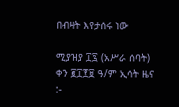በብዛት እየታሰሩ ነው

ሚያዝያ ፲፯ (አሥራ ሰባት) ቀን ፪፲፻፱ ዓ/ም ኢሳት ዜና :-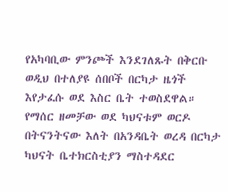የአካባቢው ምንጮች እንደገለጹት በቅርቡ ወዲህ በተለያዩ ሰበቦች በርካታ ዜጎች እየታፈሱ ወደ እስር ቤት ተወስደዋል። የማሰር ዘመቻው ወደ ካህናቱም ወርዶ በትናንትናው እለት በአንዳቤት ወረዳ በርካታ ካህናት ቤተክርስቲያን ማስተዳደር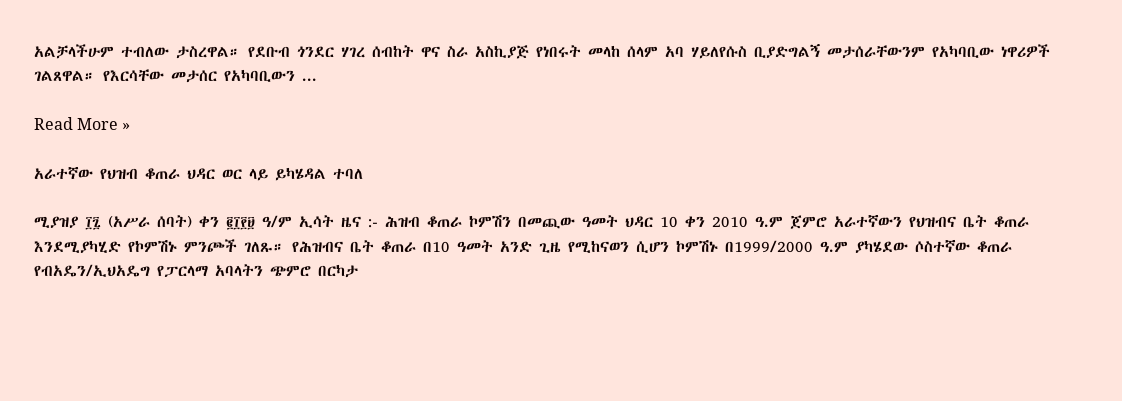አልቻላችሁም ተብለው ታስረዋል። የደቡብ ጎንደር ሃገረ ሰብከት ዋና ስራ አስኪያጅ የነበሩት መላከ ሰላም አባ ሃይለየሱስ ቢያድግልኝ መታሰራቸውንም የአካባቢው ነዋሪዎች ገልጸዋል። የእርሳቸው መታሰር የአካባቢውን ...

Read More »

አራተኛው የህዝብ ቆጠራ ህዳር ወር ላይ ይካሄዳል ተባለ

ሚያዝያ ፲፯ (አሥራ ሰባት) ቀን ፪፲፻፱ ዓ/ም ኢሳት ዜና :- ሕዝብ ቆጠራ ኮምሽን በመጪው ዓመት ህዳር 10 ቀን 2010 ዓ.ም ጀምሮ አራተኛውን የህዝብና ቤት ቆጠራ እንደሚያካሂድ የኮምሽኑ ምንጮች ገለጹ። የሕዝብና ቤት ቆጠራ በ10 ዓመት አንድ ጊዜ የሚከናወን ሲሆን ኮምሽኑ በ1999/2000 ዓ.ም ያካሄደው ሶስተኛው ቆጠራ የብአዴን/ኢህአዴግ የፓርላማ አባላትን ጭምሮ በርካታ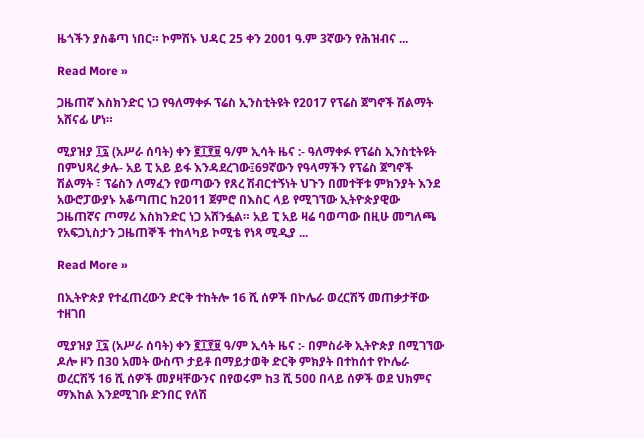ዜጎችን ያስቆጣ ነበር። ኮምሽኑ ህዳር 25 ቀን 2001 ዓ.ም 3ኛውን የሕዝብና ...

Read More »

ጋዜጠኛ እስክንድር ነጋ የዓለማቀፉ ፕሬስ ኢንስቲትዩት የ2017 የፕሬስ ጀግኖች ሽልማት አሸናፊ ሆነ።

ሚያዝያ ፲፯ (አሥራ ሰባት) ቀን ፪፲፻፱ ዓ/ም ኢሳት ዜና :- ዓለማቀፉ የፕሬስ ኢንስቲትዩት በምህጻረ ቃሉ- አይ ፒ አይ ይፋ እንዳደረገው፤69ኛውን የዓላማችን የፕሬስ ጀግኖች ሽልማት ፣ ፕሬስን ለማፈን የወጣውን የጸረ ሽብርተኝነት ህጉን በመተቸቱ ምክንያት እንደ አውሮፓውያኑ አቆጣጠር ከ2011 ጀምሮ በእስር ላይ የሚገኘው ኢትዮጵያዊው ጋዜጠኛና ጦማሪ እስክንድር ነጋ አሸንፏል። አይ ፒ አይ ዛሬ ባወጣው በዚሁ መግለጫ የአፍጋኒስታን ጋዜጠኞች ተከላካይ ኮሚቴ የነጻ ሚዲያ ...

Read More »

በኢትዮጵያ የተፈጠረውን ድርቅ ተከትሎ 16 ሺ ሰዎች በኮሌራ ወረርሽኝ መጠቃታቸው ተዘገበ

ሚያዝያ ፲፯ (አሥራ ሰባት) ቀን ፪፲፻፱ ዓ/ም ኢሳት ዜና :- በምስራቅ ኢትዮጵያ በሚገኘው ዶሎ ዞን በ30 አመት ውስጥ ታይቶ በማይታወቅ ድርቅ ምክያት በተከሰተ የኮሌራ ወረርሽኝ 16 ሺ ሰዎች መያዛቸውንና በየወሩም ከ3 ሺ 500 በላይ ሰዎች ወደ ህክምና ማእከል እንደሚገቡ ድንበር የለሽ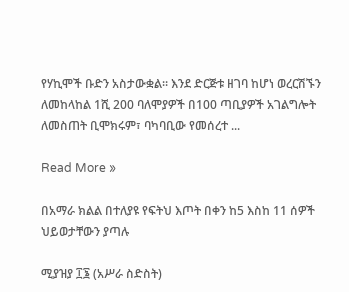የሃኪሞች ቡድን አስታውቋል። እንደ ድርጅቱ ዘገባ ከሆነ ወረርሽኙን ለመከላከል 1ሺ 200 ባለሞያዎች በ100 ጣቢያዎች አገልግሎት ለመስጠት ቢሞክሩም፣ ባካባቢው የመሰረተ ...

Read More »

በአማራ ክልል በተለያዩ የፍትህ እጦት በቀን ከ5 እስከ 11 ሰዎች ህይወታቸውን ያጣሉ

ሚያዝያ ፲፮ (አሥራ ስድስት)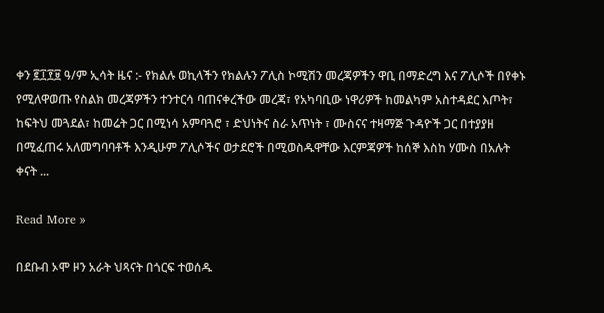ቀን ፪፲፻፱ ዓ/ም ኢሳት ዜና :- የክልሉ ወኪላችን የክልሉን ፖሊስ ኮሚሽን መረጃዎችን ዋቢ በማድረግ እና ፖሊሶች በየቀኑ የሚለዋወጡ የስልክ መረጃዎችን ተንተርሳ ባጠናቀረችው መረጃ፣ የአካባቢው ነዋሪዎች ከመልካም አስተዳደር እጦት፣ ከፍትህ መጓደል፣ ከመሬት ጋር በሚነሳ አምባጓሮ ፣ ድህነትና ስራ አጥነት ፣ ሙስናና ተዛማጅ ጉዳዮች ጋር በተያያዘ በሚፈጠሩ አለመግባባቶች እንዲሁም ፖሊሶችና ወታደሮች በሚወስዱዋቸው እርምጃዎች ከሰኞ እስከ ሃሙስ በአሉት ቀናት ...

Read More »

በደቡብ ኦሞ ዞን አራት ህጻናት በጎርፍ ተወሰዱ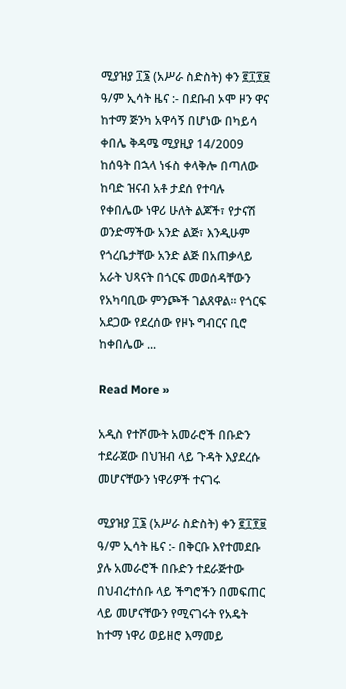ሚያዝያ ፲፮ (አሥራ ስድስት) ቀን ፪፲፻፱ ዓ/ም ኢሳት ዜና :- በደቡብ ኦሞ ዞን ዋና ከተማ ጅንካ አዋሳኝ በሆነው በካይሳ ቀበሌ ቅዳሜ ሚያዚያ 14/2009 ከሰዓት በኋላ ነፋስ ቀላቅሎ በጣለው ከባድ ዝናብ አቶ ታደሰ የተባሉ የቀበሌው ነዋሪ ሁለት ልጆች፣ የታናሽ ወንድማችው አንድ ልጅ፣ እንዲሁም የጎረቤታቸው አንድ ልጅ በአጠቃላይ አራት ህጻናት በጎርፍ መወሰዳቸውን የአካባቢው ምንጮች ገልጸዋል፡፡ የጎርፍ አደጋው የደረሰው የዞኑ ግብርና ቢሮ ከቀበሌው ...

Read More »

አዲስ የተሾሙት አመራሮች በቡድን ተደራጀው በህዝብ ላይ ጉዳት እያደረሱ መሆናቸውን ነዋሪዎች ተናገሩ

ሚያዝያ ፲፮ (አሥራ ስድስት) ቀን ፪፲፻፱ ዓ/ም ኢሳት ዜና :- በቅርቡ እየተመደቡ ያሉ አመራሮች በቡድን ተደራጅተው በህብረተሰቡ ላይ ችግሮችን በመፍጠር ላይ መሆናቸውን የሚናገሩት የአዴት ከተማ ነዋሪ ወይዘሮ እማመይ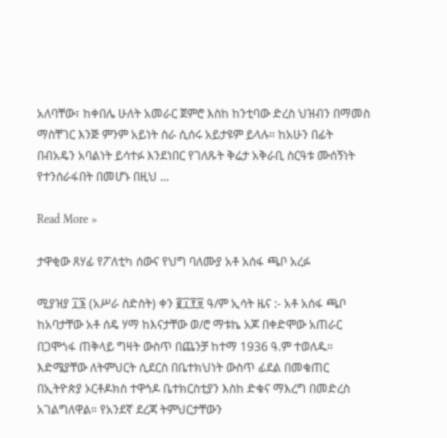አለባቸው፣ ከቀበሌ ሁለት አመራር ጀምሮ እስከ ከንቲባው ድረስ ህዝብን በማመስ ማስቸገር እንጅ ምንም አይነት ስራ ሲሰሩ አይታዩም ይላሉ። ከአሁን በፊት በብአዴን አባልነት ይሳተፉ እንደነበር የገለጹት ቅሬታ አቅራቢ ስርዓቱ ሙሰኝነት የተንሰራፋበት በመሆኑ በዚህ ...

Read More »

ታዋቂው ጸሃፊ የፖለቲካ ሰውና የህግ ባለሙያ አቶ አሰፋ ጫቦ አረፉ

ሚያዝያ ፲፮ (አሥራ ስድስት) ቀን ፪፲፻፱ ዓ/ም ኢሳት ዜና :- አቶ አሰፋ ጫቦ ከአባታቸው አቶ ሰዴ ሃማ ከእናታቸው ወ/ሮ ማቱኬ አጆ በቀድሞው አጠራር በጋሞጎፋ ጠቅላይ ግዛት ውስጥ በጨንቻ ከተማ 1936 ዓ.ም ተወለዱ። እድሜያቸው ለትምህርት ሲደርስ በቤተክህነት ውስጥ ፊደል በመቁጠር በኢትዮጵያ ኦርቶዶክስ ተዋኅዶ ቤተክርስቲያን እስከ ድቁና ማእረግ በመድረስ አገልግለዋል። የአንደኛ ደረጃ ትምህርታቸውን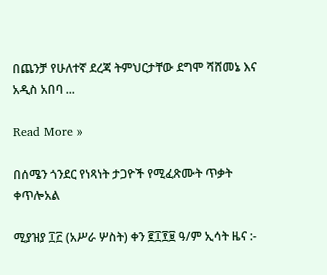በጨንቻ የሁለተኛ ደረጃ ትምህርታቸው ደግሞ ሻሸመኔ እና አዲስ አበባ ...

Read More »

በሰሜን ጎንደር የነጻነት ታጋዮች የሚፈጽሙት ጥቃት ቀጥሎአል

ሚያዝያ ፲፫ (አሥራ ሦስት) ቀን ፪፲፻፱ ዓ/ም ኢሳት ዜና :-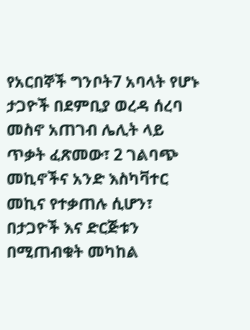የአርበኞች ግንቦት7 አባላት የሆኑ ታጋዮች በደምቢያ ወረዳ ሰረባ መስኖ አጠገብ ሌሊት ላይ ጥቃት ፈጽመው፣ 2 ገልባጭ መኪኖችና አንድ እስካቫተር መኪና የተቃጠሉ ሲሆን፣ በታጋዮች እና ድርጅቱን በሚጠብቁት መካከል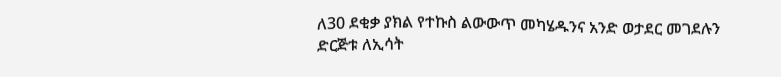ለ30 ደቂቃ ያክል የተኩስ ልውውጥ መካሄዱንና አንድ ወታደር መገደሉን ድርጅቱ ለኢሳት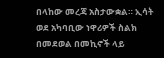በላከው መረጃ አስታውቋል። ኢሳት ወደ አካባቢው ነዋሪዎች ስልክ በመደወል በመኪኖች ላይ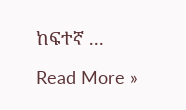ከፍተኛ ...

Read More »